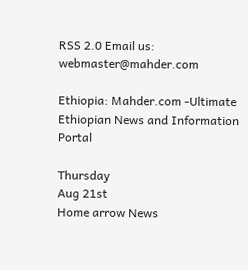RSS 2.0 Email us: webmaster@mahder.com

Ethiopia: Mahder.com -Ultimate Ethiopian News and Information Portal

Thursday
Aug 21st
Home arrow News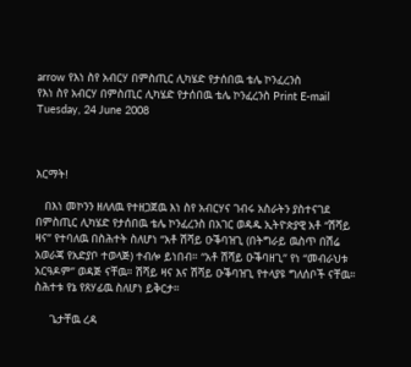arrow የእነ ስየ አብርሃ በምስጢር ሊካሄድ የታሰበዉ ቴሌ ኮንፈረንስ
የእነ ስየ አብርሃ በምስጢር ሊካሄድ የታሰበዉ ቴሌ ኮንፈረንስ Print E-mail
Tuesday, 24 June 2008



እርማት!

   በእነ መኮንን ዘለለዉ የተዘጋጀዉ እነ ስየ አብርሃና ገብሩ አስራትን ያስተናገደ በምስጢር ሊካሄድ የታሰበዉ ቴሌ ኮንፈረንስ በአገር ወዳዱ ኢትዮጵያዊ አቶ “ሽሻይ ዛና” የተባለዉ በስሕተት ስለሆነ “አቶ ሽሻይ ዑቕባዝጊ (በትግራይ ዉስጥ በሽሬ አወራጃ የአድያቦ ተወላጅ) ተብሎ ይነበብ። “አቶ ሽሻይ ዑቕባዘጊ” የነ “መብራህቱ አርዓዶም” ወዳጅ ናቸዉ። ሽሻይ ዛና እና ሽሻይ ዑቕባዝጊ የተላያዩ ግለሰቦች ናቸዉ።  ስሕተቱ የኔ የጸሃፊዉ ስለሆነ ይቅርታ።

     ጌታቸዉ ረዳ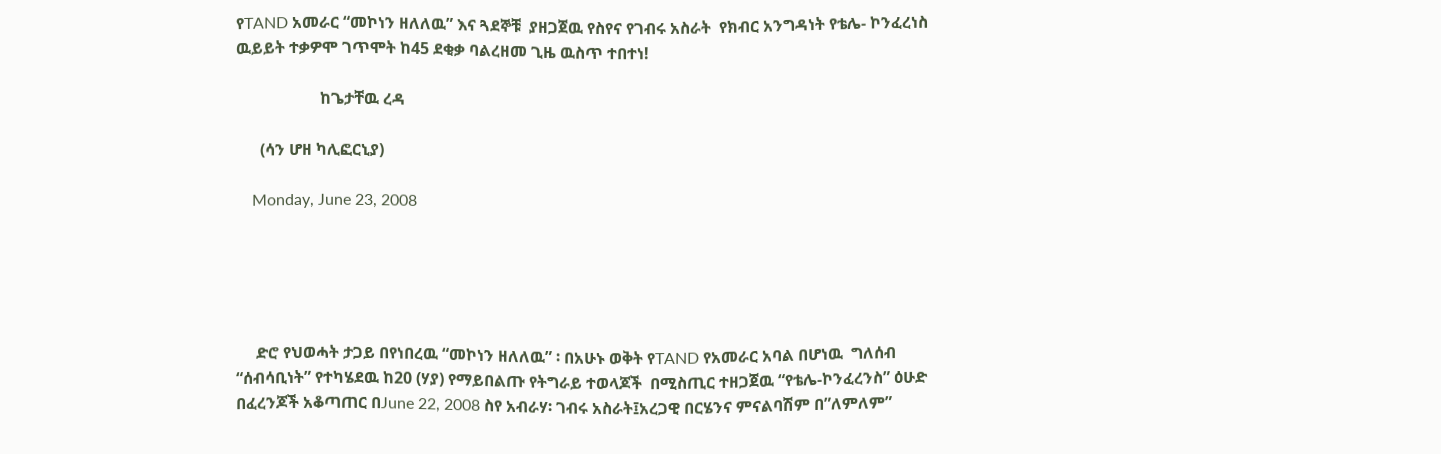የTAND አመራር “መኮነን ዘለለዉ” እና ጓደኞቹ  ያዘጋጀዉ የስየና የገብሩ አስራት  የክብር አንግዳነት የቴሌ- ኮንፈረነስ ዉይይት ተቃዎሞ ገጥሞት ከ45 ደቂቃ ባልረዘመ ጊዜ ዉስጥ ተበተነ!

                     ከጌታቸዉ ረዳ

      (ሳን ሆዘ ካሊፎርኒያ)

    Monday, June 23, 2008





     ድሮ የህወሓት ታጋይ በየነበረዉ “መኮነን ዘለለዉ” ፡ በአሁኑ ወቅት የTAND የአመራር አባል በሆነዉ  ግለሰብ “ሰብሳቢነት” የተካሄደዉ ከ20 (ሃያ) የማይበልጡ የትግራይ ተወላጆች  በሚስጢር ተዘጋጀዉ “የቴሌ-ኮንፈረንስ” ዕሁድ በፈረንጆች አቆጣጠር በJune 22, 2008 ስየ አብራሃ፡ ገብሩ አስራት፤አረጋዊ በርሄንና ምናልባሽም በ”ለምለም”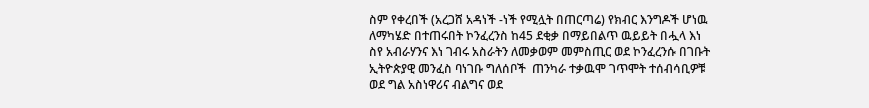ስም የቀረበች (አረጋሸ አዳነች -ነች የሚሏት በጠርጣሬ) የክብር እንግዶች ሆነዉ ለማካሄድ በተጠሩበት ኮንፈረንስ ከ45 ደቂቃ በማይበልጥ ዉይይት በሗላ እነ ስየ አብራሃንና እነ ገብሩ አስራትን ለመቃወም መምስጢር ወደ ኮንፈረንሱ በገቡት ኢትዮጵያዊ መንፈስ ባነገቡ ግለሰቦች  ጠንካራ ተቃዉሞ ገጥሞት ተሰብሳቢዎቹ ወደ ግል አስነዋሪና ብልግና ወደ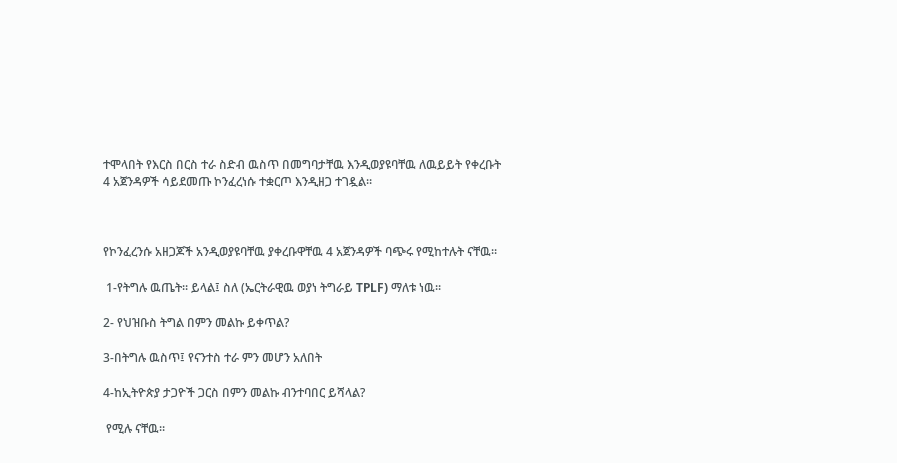ተሞላበት የእርስ በርስ ተራ ስድብ ዉስጥ በመግባታቸዉ እንዲወያዩባቸዉ ለዉይይት የቀረቡት 4 አጀንዳዎች ሳይደመጡ ኮንፈረነሱ ተቋርጦ እንዲዘጋ ተገዷል።



የኮንፈረንሱ አዘጋጆች አንዲወያዩባቸዉ ያቀረቡዋቸዉ 4 አጀንዳዎች ባጭሩ የሚከተሉት ናቸዉ።

 1-የትግሉ ዉጤት። ይላል፤ ስለ (ኤርትራዊዉ ወያነ ትግራይ TPLF) ማለቱ ነዉ።

2- የህዝቡስ ትግል በምን መልኩ ይቀጥል?

3-በትግሉ ዉስጥ፤ የናንተስ ተራ ምን መሆን አለበት

4-ከኢትዮጵያ ታጋዮች ጋርስ በምን መልኩ ብንተባበር ይሻላል?

 የሚሉ ናቸዉ።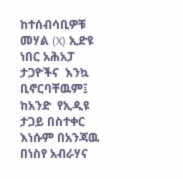ከተሰብሳቢዎቹ መሃል (X) ኢድዩ ነበር አሕአፓ ታጋዮችና  እንኳ ቢኖርባቸዉም፤ ከአንድ  የኢዲዩ ታጋይ በስተቀር እነሱም በአንጃዉ በነስየ አብራሃና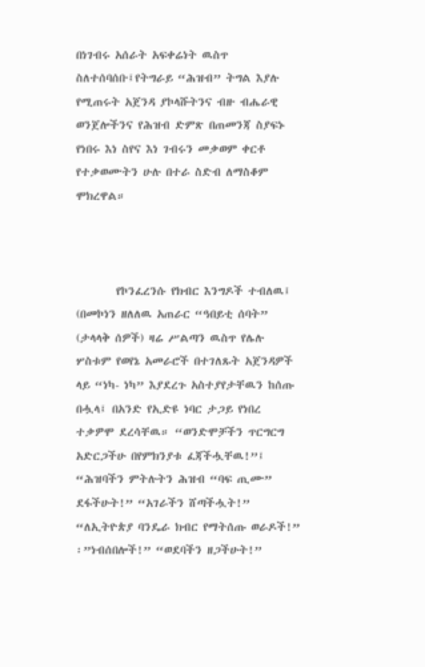በነገብሩ አሰራት አፍቀሬነት ዉስጥ ስለተሰባሰቡ፤የትግራይ “ሕዝብ” ትግል እያሉ የሚጠሩት አጀንዳ ያኮላሹትንና ብዙ ብሔራዊ ወንጀሎችንና የሕዝብ ድምጽ በጠመንጃ ስያፍኑ የነበሩ እነ ስየና እነ ገብሩን መቃወም ቀርቶ የተቃወሙትን ሁሉ በተራ ስድብ ለማስቆም ሞክረዋል።



        የኮንፈረንሱ የክብር እንግዶች ተብለዉ፤ (በመኮነን ዘለለዉ አጠራር “ዓበይቲ ሰባት” (ታላላቅ ሰዎች) ዛሬ ሥልጣን ዉስጥ የሌሉ ሦስቱም የወየኔ አመራሮች በተገለጹት አጀንዳዎች ላይ “ነካ- ነካ” እያደረጉ አስተያየታቸዉን ከሰጡ በሗላ፤ በአንድ የኢድዩ ነባር ታጋይ የነበረ ተቃዎሞ ደረሳቸዉ። “ወንድሞቻችን ጥርግርግ አድርጋችሁ በየምክንያቱ ፈጃችሗቸዉ!”፤ “ሕዝባችን ምትሉትን ሕዝብ “ባፍ ጢሙ” ደፋችሁት!” “አገራችን ሸጣችሗት!” “ለኢትዮጵያ ባንዴራ ክብር የማትሰጡ ወራዶች!” ፡”ነብሰበሎች!” “ወደባችን ዘጋችሁት!”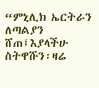“ምኒሊክ ኤርትራን ለጣልያን ሸጠ፤እያላችሁ ስትዋሹን፡ዛሬ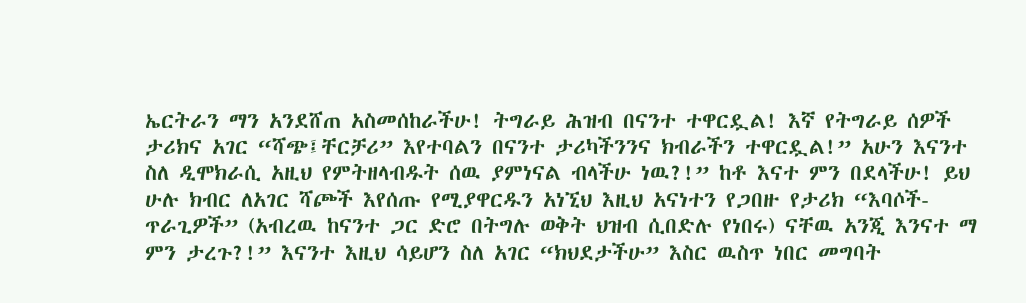ኤርትራን ማን አንደሸጠ አስመሰከራችሁ! ትግራይ ሕዝብ በናንተ ተዋርዷል! እኛ የትግራይ ሰዎች ታሪክና አገር “ሻጭ፤ቸርቻሪ” እየተባልን በናንተ ታሪካችንንና ክብራችን ተዋርዷል!” አሁን እናንተ ስለ ዲሞክራሲ አዚህ የምትዘላብዱት ሰዉ ያምነናል ብላችሁ ነዉ?!” ከቶ እናተ ምን በደላችሁ! ይህ ሁሉ ክብር ለአገር ሻጮች እየሰጡ የሚያዋርዱን አነኚህ እዚህ አናነተን የጋበዙ የታሪክ “እባሶች-ጥራጊዎች” (አብረዉ ከናንተ ጋር ድሮ በትግሉ ወቅት ህዝብ ሲበድሉ የነበሩ) ናቸዉ አንጂ እንናተ ማ ምን ታረጉ?!” እናንተ እዚህ ሳይሆን ስለ አገር “ክህደታችሁ” እስር ዉስጥ ነበር መግባት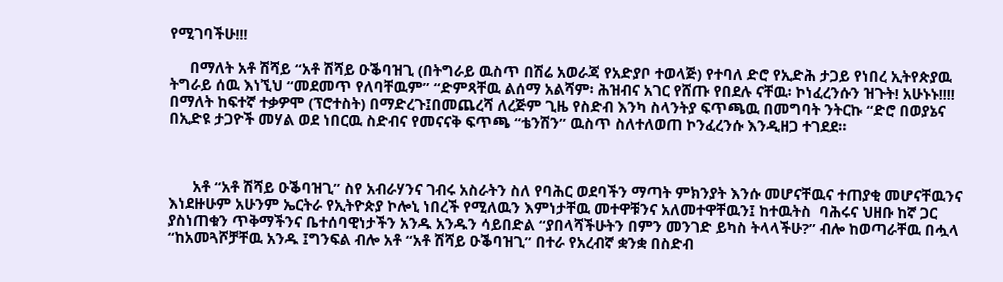የሚገባችሁ!!!

     በማለት አቶ ሽሻይ “አቶ ሽሻይ ዑቕባዝጊ (በትግራይ ዉስጥ በሽሬ አወራጃ የአድያቦ ተወላጅ) የተባለ ድሮ የኢድሕ ታጋይ የነበረ ኢትየጵያዉ ትግራይ ሰዉ እነኚህ “መደመጥ የለባቸዉም” “ድምጻቸዉ ልሰማ አልሻም፡ ሕዝብና አገር የሸጡ የበደሉ ናቸዉ፡ ኮነፈረንሱን ዝጉት! አሁኑኑ!!!! በማለት ከፍተኛ ተቃዎሞ (ፕሮተስት) በማድረጉ፤በመጨረሻ ለረጅም ጊዜ የስድብ እንካ ስላንትያ ፍጥጫዉ በመግባት ንትርኩ “ድሮ በወያኔና በኢድዩ ታጋዮች መሃል ወደ ነበርዉ ስድብና የመናናቅ ፍጥጫ “ቴንሽን” ዉስጥ ስለተለወጠ ኮንፈረንሱ እንዲዘጋ ተገደደ።



      አቶ “አቶ ሽሻይ ዑቕባዝጊ” ስየ አብራሃንና ገብሩ አስራትን ስለ የባሕር ወደባችን ማጣት ምክንያት እንሱ መሆናቸዉና ተጠያቂ መሆናቸዉንና እነደዙሁም አሁንም ኤርትራ የኢትዮጵያ ኮሎኒ ነበረች የሚለዉን እምነታቸዉ መተዋቹንና አለመተዋቸዉን፤ ከተዉትስ  ባሕሩና ህዘቡ ከኛ ጋር ያስነጠቁን ጥቅማችንና ቤተሰባዊነታችን አንዱ አንዱን ሳይበድል “ያበላሻችሁትን በምን መንገድ ይካስ ትላላችሁ?” ብሎ ከወጣራቸዉ በሗላ “ከአመጓሾቻቸዉ አንዱ ፤ግንፍል ብሎ አቶ “አቶ ሽሻይ ዑቕባዝጊ” በተራ የአረብኛ ቋንቋ በስድብ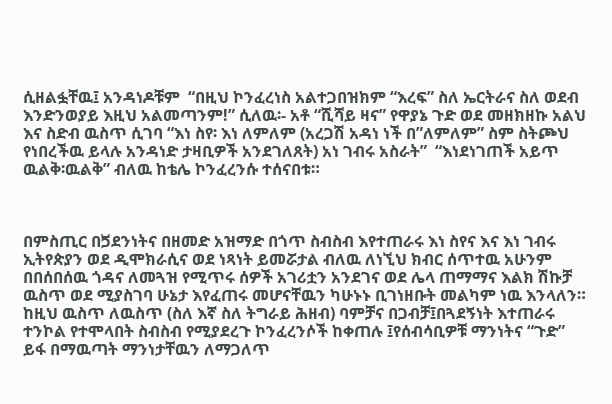ሲዘልፏቸዉ፤ አንዳነዶቹም  “በዚህ ኮንፈረነስ አልተጋበዝክም “እረፍ” ስለ ኤርትራና ስለ ወደብ እንድንወያይ እዚህ አልመጣንም!” ሲለዉ፡- አቶ “ሺሻይ ዛና” የዋያኔ ጉድ ወደ መዘክዘኩ አልህ እና ስድብ ዉስጥ ሲገባ “እነ ስየ፡ እነ ለምለም (አረጋሽ አዳነ ነች በ”ለምለም” ስም ስትጮህ የነበረችዉ ይላሉ አንዳነድ ታዛቢዎች አንደገለጸት) አነ ገብሩ አስራት”  “እነደነገጠች አይጥ ዉልቅ፡ዉልቅ” ብለዉ ከቴሌ ኮንፈረንሱ ተሰናበቱ።



በምስጢር በጛደንነትና በዘመድ አዝማድ በጎጥ ስብስብ እየተጠራሩ እነ ስየና እና እነ ገብሩ ኢትየጵያን ወደ ዲሞክራሲና ወደ ነጻነት ይመሯታል ብለዉ ለነኚህ ክብር ሰጥተዉ አሁንም በበሰበሰዉ ጎዳና ለመጓዝ የሚጥሩ ሰዎች አገሪቷን አንደገና ወደ ሌላ ጠማማና እልክ ሽኩቻ ዉስጥ ወደ ሚያስገባ ሁኔታ እየፈጠሩ መሆናቸዉን ካሁኑኑ ቢገነዘቡት መልካም ነዉ እንላለን። ከዚህ ዉስጥ ለዉስጥ (ስለ እኛ ስለ ትግራይ ሕዘብ) ባምቻና በጋብቻ፤በጓደኝነት እተጠራሩ ተንኮል የተሞላበት ስብስብ የሚያደረጉ ኮንፈረንሶች ከቀጠሉ ፤የሰብሳቢዎቹ ማንነትና “ጉድ” ይፋ በማዉጣት ማንነታቸዉን ለማጋለጥ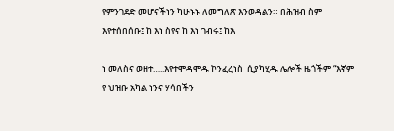የምንገደድ መሆናችነን ካሁኑኑ ለመግለጽ እንወዳልን። በሕዝብ ስም እየተሰበሰቡ፤ ከ እነ ስየና ከ እነ ገብሩ፤ ከእ

ነ መለስና ወዘተ…..እየተሞዳሞዱ ኮንፈረነስ  ሲያካሂዱ ሌሎች ዜጎችም “እኛም የ ህዝቡ አካል ነንና ሃሳበችን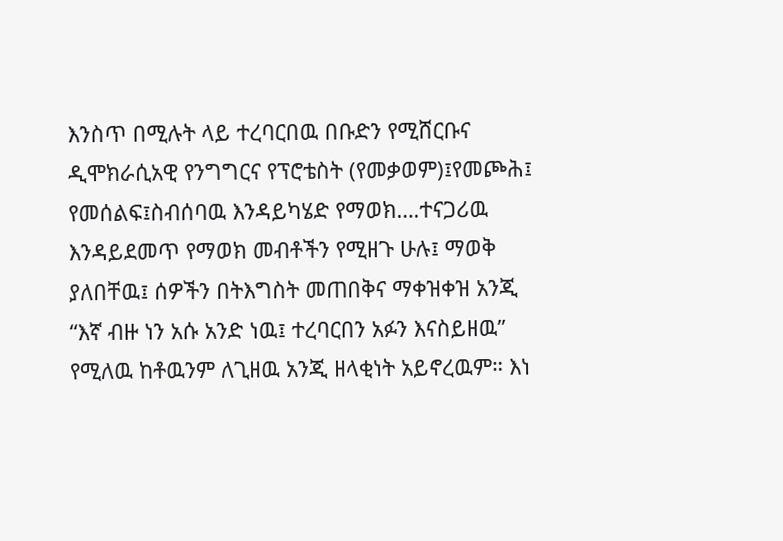እንስጥ በሚሉት ላይ ተረባርበዉ በቡድን የሚሸርቡና ዲሞክራሲአዊ የንግግርና የፕሮቴስት (የመቃወም)፤የመጮሕ፤ የመሰልፍ፤ስብሰባዉ እንዳይካሄድ የማወክ….ተናጋሪዉ እንዳይደመጥ የማወክ መብቶችን የሚዘጉ ሁሉ፤ ማወቅ ያለበቸዉ፤ ሰዎችን በትእግስት መጠበቅና ማቀዝቀዝ አንጂ “እኛ ብዙ ነን አሱ አንድ ነዉ፤ ተረባርበን አፉን እናስይዘዉ” የሚለዉ ከቶዉንም ለጊዘዉ አንጂ ዘላቂነት አይኖረዉም። እነ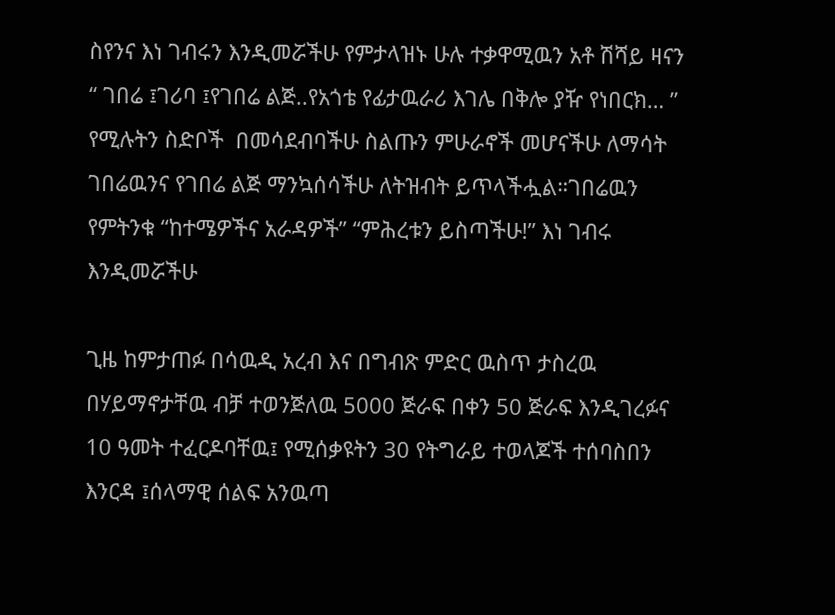ስየንና እነ ገብሩን እንዲመሯችሁ የምታላዝኑ ሁሉ ተቃዋሚዉን አቶ ሽሻይ ዛናን “ ገበሬ ፤ገሪባ ፤የገበሬ ልጅ..የአጎቴ የፊታዉራሪ እገሌ በቅሎ ያዥ የነበርክ… ” የሚሉትን ስድቦች  በመሳደብባችሁ ስልጡን ምሁራኖች መሆናችሁ ለማሳት ገበሬዉንና የገበሬ ልጅ ማንኳሰሳችሁ ለትዝብት ይጥላችሗል።ገበሬዉን የምትንቁ “ከተሜዎችና አራዳዎች” “ምሕረቱን ይስጣችሁ!” እነ ገብሩ እንዲመሯችሁ

ጊዜ ከምታጠፉ በሳዉዲ አረብ እና በግብጽ ምድር ዉስጥ ታስረዉ በሃይማኖታቸዉ ብቻ ተወንጅለዉ 5000 ጅራፍ በቀን 50 ጅራፍ እንዲገረፉና 10 ዓመት ተፈርዶባቸዉ፤ የሚሰቃዩትን 30 የትግራይ ተወላጆች ተሰባስበን እንርዳ ፤ሰላማዊ ሰልፍ አንዉጣ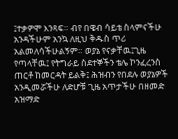፤ተቃዎሞ እንጻፍ። ብየ በዌብ ሳይቴ ስላምናችሁ አንዳችሁም አንኳ ለዚህ ቅዱስ ጥሪ አልመለሳችሁልኝም። ወያኔ የናቃቸዉ፤ጊዜ የጣላቸዉ፤ የትግራይ ስደተኞችን ቴሌ ኮንፈረንስ ጠርቶ ከመርዳት ይልቅ፤ ሕዝብን የበደሉ ወያኔዎች አንዲመሯችሁ ለድሆቹ ጊዜ አጥታችሁ በዘመድ አዝማድ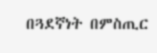በጓደኛነት በምስጢር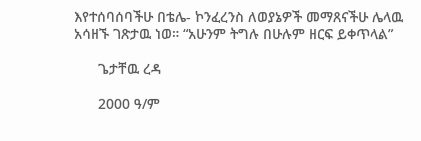እየተሰባሰባችሁ በቴሌ- ኮንፈረንስ ለወያኔዎች መማጸናችሁ ሌላዉ አሳዘኙ ገጽታዉ ነወ። “አሁንም ትግሉ በሁሉም ዘርፍ ይቀጥላል”

      ጌታቸዉ ረዳ

      2000 ዓ/ም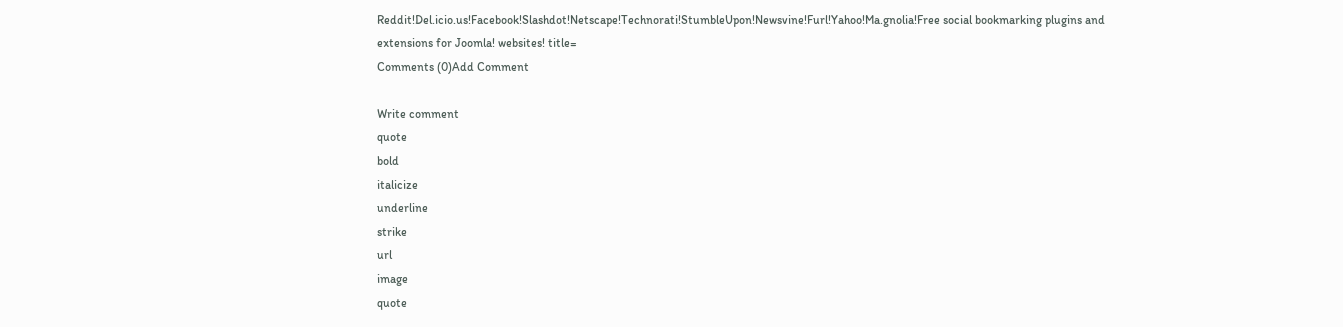Reddit!Del.icio.us!Facebook!Slashdot!Netscape!Technorati!StumbleUpon!Newsvine!Furl!Yahoo!Ma.gnolia!Free social bookmarking plugins and extensions for Joomla! websites! title=
Comments (0)Add Comment

Write comment
quote
bold
italicize
underline
strike
url
image
quote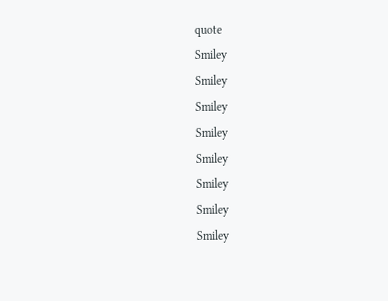quote
Smiley
Smiley
Smiley
Smiley
Smiley
Smiley
Smiley
Smiley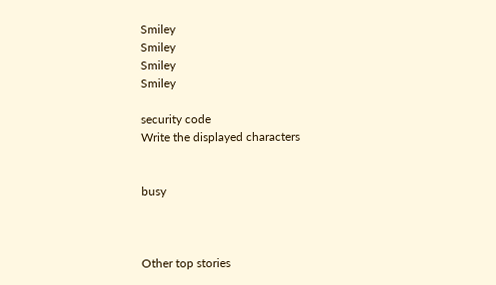Smiley
Smiley
Smiley
Smiley

security code
Write the displayed characters


busy



Other top stories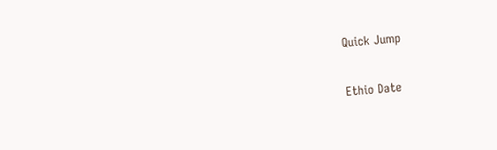Quick Jump

Ethio Date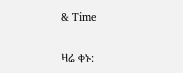& Time

ዛሬ ቀኑ: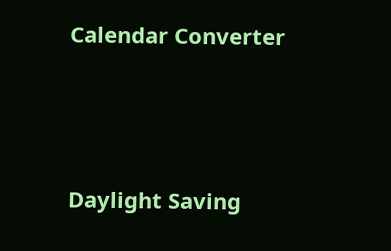Calendar Converter




Daylight Saving